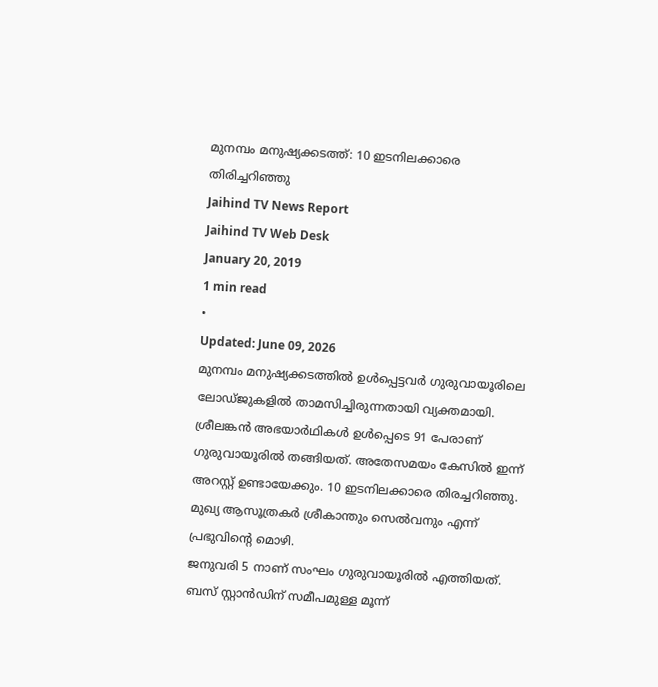മുനമ്പം മനുഷ്യക്കടത്ത്: 10 ഇടനിലക്കാരെ തിരിച്ചറിഞ്ഞു
Jaihind TV News Report
Jaihind TV Web Desk
January 20, 2019
1 min read
•
Updated: June 09, 2026
മുനമ്പം മനുഷ്യക്കടത്തിൽ ഉൾപ്പെട്ടവർ ഗുരുവായൂരിലെ ലോഡ്ജുകളിൽ താമസിച്ചിരുന്നതായി വ്യക്തമായി. ശ്രീലങ്കൻ അഭയാർഥികൾ ഉൾപ്പെടെ 91 പേരാണ് ഗുരുവായൂരിൽ തങ്ങിയത്. അതേസമയം കേസിൽ ഇന്ന് അറസ്റ്റ് ഉണ്ടായേക്കും. 10 ഇടനിലക്കാരെ തിരച്ചറിഞ്ഞു. മുഖ്യ ആസൂത്രകർ ശ്രീകാന്തും സെൽവനും എന്ന് പ്രഭുവിന്റെ മൊഴി.
ജനുവരി 5 നാണ് സംഘം ഗുരുവായൂരിൽ എത്തിയത്. ബസ് സ്റ്റാൻഡിന് സമീപമുള്ള മൂന്ന്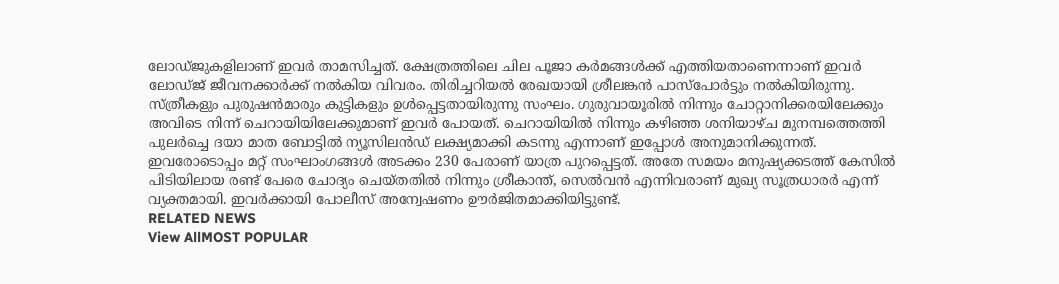ലോഡ്ജുകളിലാണ് ഇവർ താമസിച്ചത്. ക്ഷേത്രത്തിലെ ചില പൂജാ കർമങ്ങൾക്ക് എത്തിയതാണെന്നാണ് ഇവർ ലോഡ്ജ് ജീവനക്കാർക്ക് നൽകിയ വിവരം. തിരിച്ചറിയൽ രേഖയായി ശ്രീലങ്കൻ പാസ്പോർട്ടും നൽകിയിരുന്നു. സ്ത്രീകളും പുരുഷൻമാരും കുട്ടികളും ഉൾപ്പെട്ടതായിരുന്നു സംഘം. ഗുരുവായൂരിൽ നിന്നും ചോറ്റാനിക്കരയിലേക്കും അവിടെ നിന്ന് ചെറായിയിലേക്കുമാണ് ഇവർ പോയത്. ചെറായിയിൽ നിന്നും കഴിഞ്ഞ ശനിയാഴ്ച മുനമ്പത്തെത്തി പുലർച്ചെ ദയാ മാത ബോട്ടിൽ ന്യൂസിലൻഡ് ലക്ഷ്യമാക്കി കടന്നു എന്നാണ് ഇപ്പോൾ അനുമാനിക്കുന്നത്.
ഇവരോടൊപ്പം മറ്റ് സംഘാംഗങ്ങൾ അടക്കം 230 പേരാണ് യാത്ര പുറപ്പെട്ടത്. അതേ സമയം മനുഷ്യക്കടത്ത് കേസിൽ പിടിയിലായ രണ്ട് പേരെ ചോദ്യം ചെയ്തതിൽ നിന്നും ശ്രീകാന്ത്, സെൽവൻ എന്നിവരാണ് മുഖ്യ സൂത്രധാരർ എന്ന് വ്യക്തമായി. ഇവർക്കായി പോലീസ് അന്വേഷണം ഊർജിതമാക്കിയിട്ടുണ്ട്.
RELATED NEWS
View AllMOST POPULAR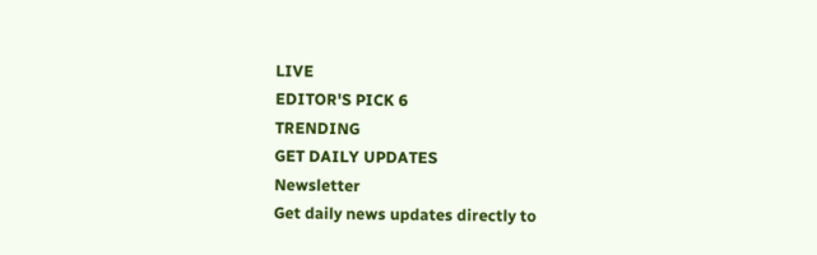LIVE
EDITOR'S PICK 6
TRENDING
GET DAILY UPDATES
Newsletter
Get daily news updates directly to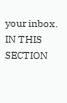your inbox.
IN THIS SECTION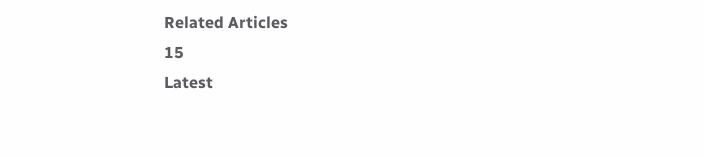Related Articles
15
Latest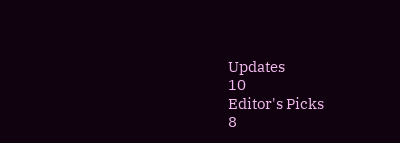Updates
10
Editor's Picks
8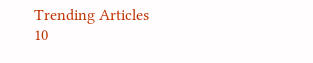Trending Articles
10